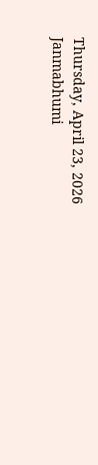Thursday, April 23, 2026
Janmabhumi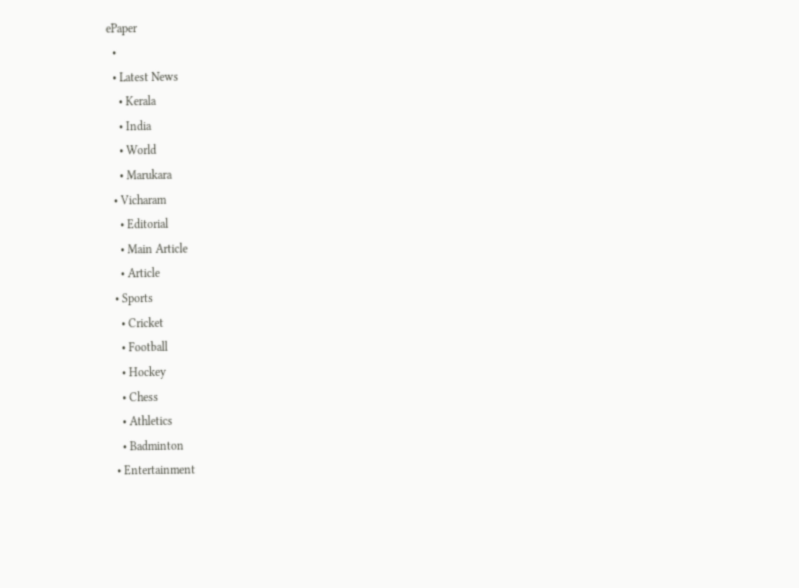ePaper
  •
  • Latest News
    • Kerala
    • India
    • World
    • Marukara
  • Vicharam
    • Editorial
    • Main Article
    • Article
  • Sports
    • Cricket
    • Football
    • Hockey
    • Chess
    • Athletics
    • Badminton
  • Entertainment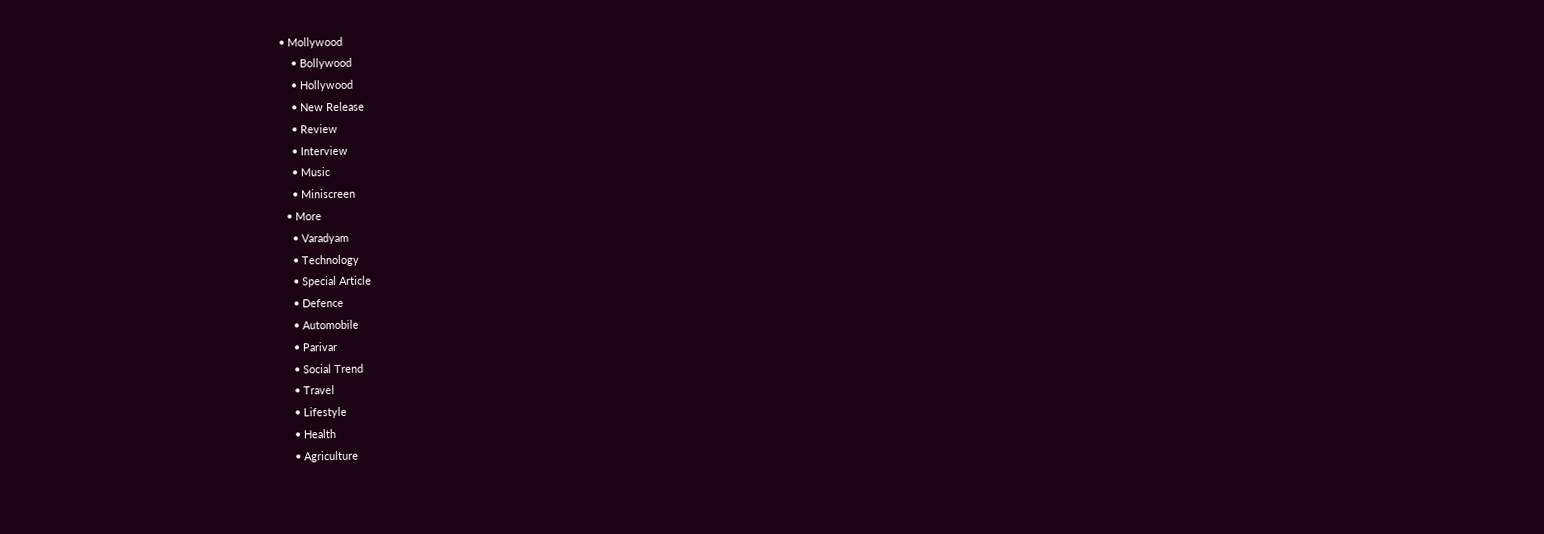• Mollywood
    • Bollywood
    • Hollywood
    • New Release
    • Review
    • Interview
    • Music
    • Miniscreen
  • More
    • Varadyam
    • Technology
    • Special Article
    • Defence
    • Automobile
    • Parivar
    • Social Trend
    • Travel
    • Lifestyle
    • Health
    • Agriculture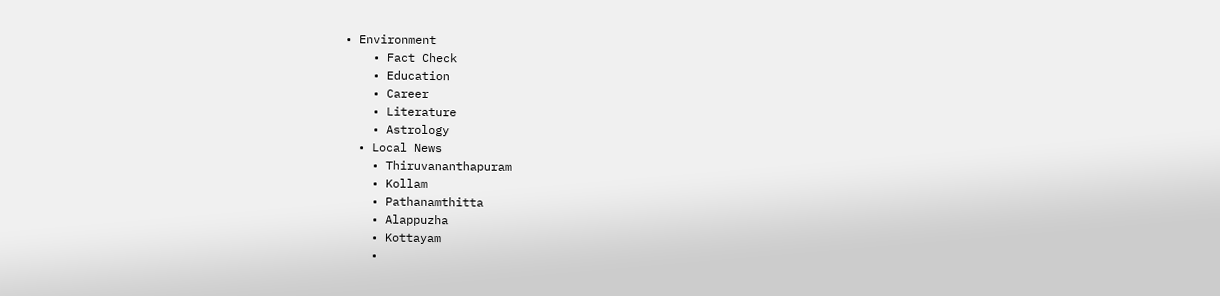• Environment
    • Fact Check
    • Education
    • Career
    • Literature
    • Astrology
  • Local News
    • Thiruvananthapuram
    • Kollam
    • Pathanamthitta
    • Alappuzha
    • Kottayam
    •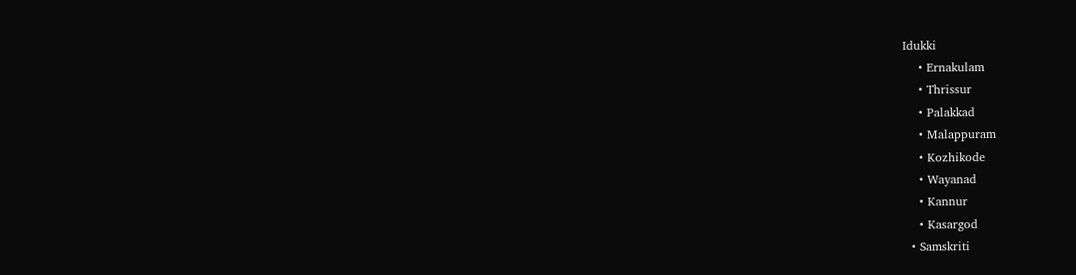Idukki
    • Ernakulam
    • Thrissur
    • Palakkad
    • Malappuram
    • Kozhikode
    • Wayanad
    • Kannur
    • Kasargod
  • Samskriti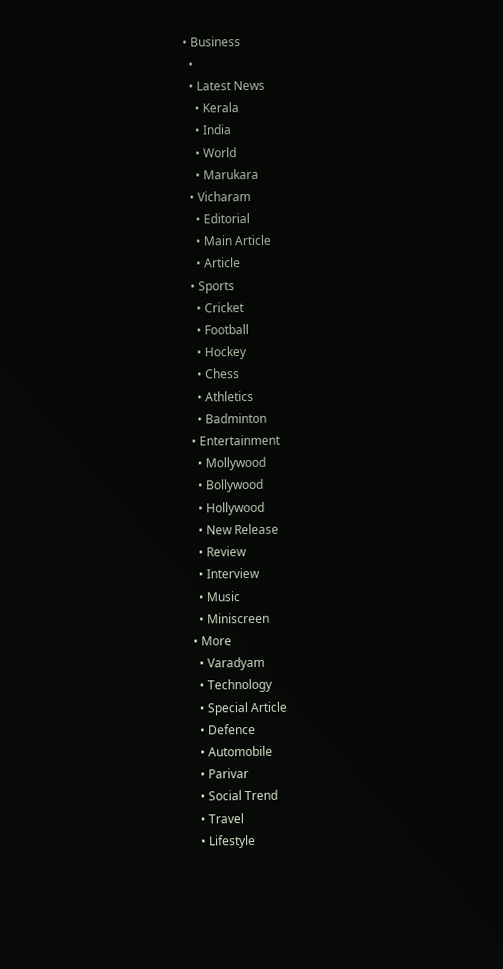• Business
  •
  • Latest News
    • Kerala
    • India
    • World
    • Marukara
  • Vicharam
    • Editorial
    • Main Article
    • Article
  • Sports
    • Cricket
    • Football
    • Hockey
    • Chess
    • Athletics
    • Badminton
  • Entertainment
    • Mollywood
    • Bollywood
    • Hollywood
    • New Release
    • Review
    • Interview
    • Music
    • Miniscreen
  • More
    • Varadyam
    • Technology
    • Special Article
    • Defence
    • Automobile
    • Parivar
    • Social Trend
    • Travel
    • Lifestyle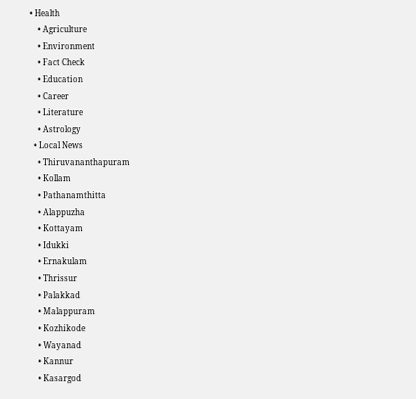• Health
    • Agriculture
    • Environment
    • Fact Check
    • Education
    • Career
    • Literature
    • Astrology
  • Local News
    • Thiruvananthapuram
    • Kollam
    • Pathanamthitta
    • Alappuzha
    • Kottayam
    • Idukki
    • Ernakulam
    • Thrissur
    • Palakkad
    • Malappuram
    • Kozhikode
    • Wayanad
    • Kannur
    • Kasargod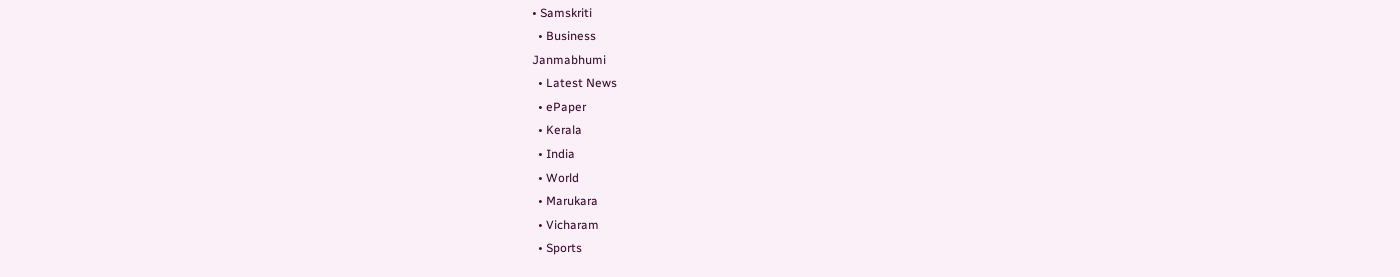• Samskriti
  • Business
Janmabhumi
  • Latest News
  • ePaper
  • Kerala
  • India
  • World
  • Marukara
  • Vicharam
  • Sports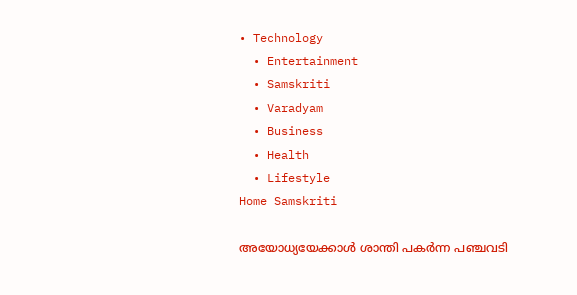• Technology
  • Entertainment
  • Samskriti
  • Varadyam
  • Business
  • Health
  • Lifestyle
Home Samskriti

അയോധ്യയേക്കാള്‍ ശാന്തി പകര്‍ന്ന പഞ്ചവടി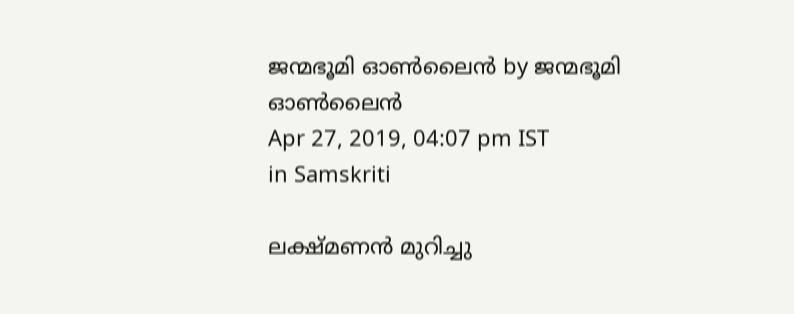ജന്മഭൂമി ഓണ്‍ലൈന്‍ by ജന്മഭൂമി ഓണ്‍ലൈന്‍
Apr 27, 2019, 04:07 pm IST
in Samskriti

ലക്ഷ്മണന്‍ മുറിച്ചു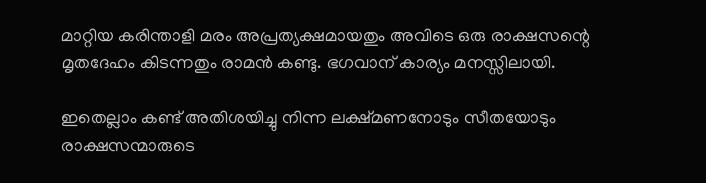മാറ്റിയ കരിന്താളി മരം അപ്രത്യക്ഷമായതും അവിടെ ഒരു രാക്ഷസന്റെ മൃതദേഹം കിടന്നതും രാമന്‍ കണ്ടു. ഭഗവാന് കാര്യം മനസ്സിലായി.

ഇതെല്ലാം കണ്ട് അതിശയിച്ചു നിന്ന ലക്ഷ്മണനോടും സീതയോടും രാക്ഷസന്മാരുടെ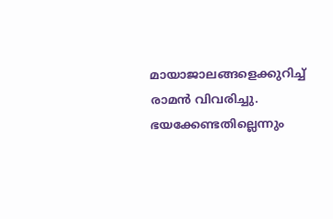മായാജാലങ്ങളെക്കുറിച്ച് രാമന്‍ വിവരിച്ചു. ഭയക്കേണ്ടതില്ലെന്നും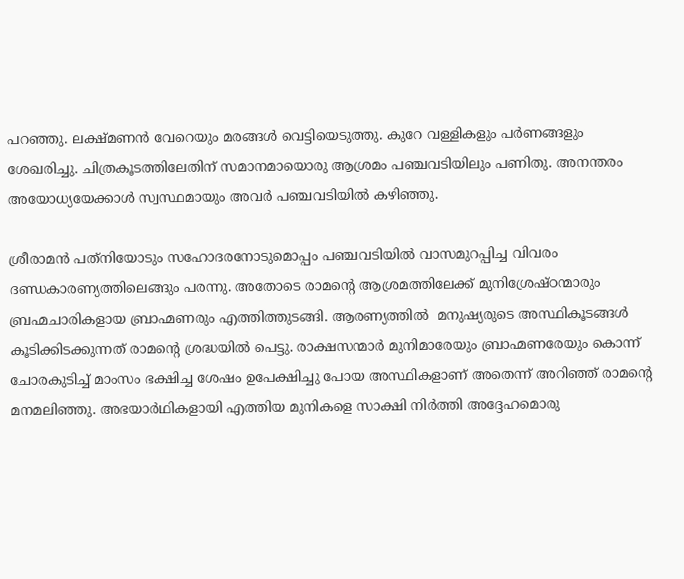പറഞ്ഞു. ലക്ഷ്മണന്‍ വേറെയും മരങ്ങള്‍ വെട്ടിയെടുത്തു. കുറേ വള്ളികളും പര്‍ണങ്ങളും ശേഖരിച്ചു. ചിത്രകൂടത്തിലേതിന് സമാനമായൊരു ആശ്രമം പഞ്ചവടിയിലും പണിതു. അനന്തരം അയോധ്യയേക്കാള്‍ സ്വസ്ഥമായും അവര്‍ പഞ്ചവടിയില്‍ കഴിഞ്ഞു.

ശ്രീരാമന്‍ പത്‌നിയോടും സഹോദരനോടുമൊപ്പം പഞ്ചവടിയില്‍ വാസമുറപ്പിച്ച വിവരം ദണ്ഡകാരണ്യത്തിലെങ്ങും പരന്നു. അതോടെ രാമന്റെ ആശ്രമത്തിലേക്ക് മുനിശ്രേഷ്ഠന്മാരും ബ്രഹ്മചാരികളായ ബ്രാഹ്മണരും എത്തിത്തുടങ്ങി. ആരണ്യത്തില്‍  മനുഷ്യരുടെ അസ്ഥികൂടങ്ങള്‍ കൂടിക്കിടക്കുന്നത് രാമന്റെ ശ്രദ്ധയില്‍ പെട്ടു. രാക്ഷസന്മാര്‍ മുനിമാരേയും ബ്രാഹ്മണരേയും കൊന്ന് ചോരകുടിച്ച് മാംസം ഭക്ഷിച്ച ശേഷം ഉപേക്ഷിച്ചു പോയ അസ്ഥികളാണ് അതെന്ന് അറിഞ്ഞ് രാമന്റെ മനമലിഞ്ഞു. അഭയാര്‍ഥികളായി എത്തിയ മുനികളെ സാക്ഷി നിര്‍ത്തി അദ്ദേഹമൊരു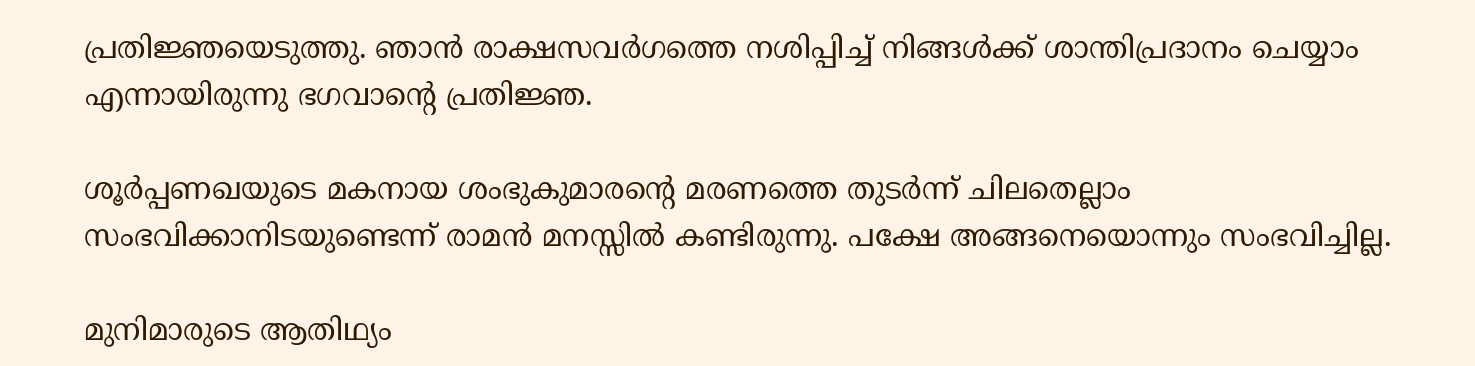പ്രതിജ്ഞയെടുത്തു. ഞാന്‍ രാക്ഷസവര്‍ഗത്തെ നശിപ്പിച്ച് നിങ്ങള്‍ക്ക് ശാന്തിപ്രദാനം ചെയ്യാം എന്നായിരുന്നു ഭഗവാന്റെ പ്രതിജ്ഞ.

ശൂര്‍പ്പണഖയുടെ മകനായ ശംഭുകുമാരന്റെ മരണത്തെ തുടര്‍ന്ന് ചിലതെല്ലാം സംഭവിക്കാനിടയുണ്ടെന്ന് രാമന്‍ മനസ്സില്‍ കണ്ടിരുന്നു. പക്ഷേ അങ്ങനെയൊന്നും സംഭവിച്ചില്ല.

മുനിമാരുടെ ആതിഥ്യം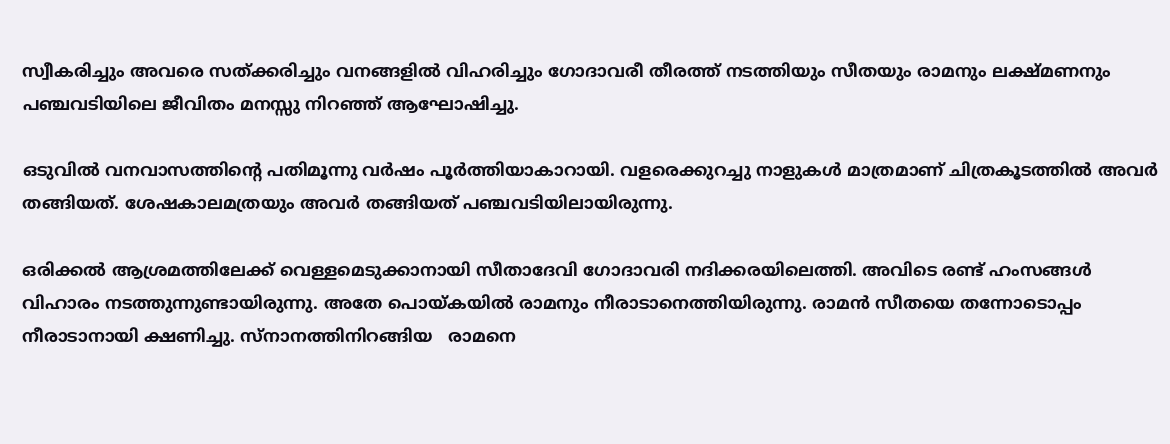സ്വീകരിച്ചും അവരെ സത്ക്കരിച്ചും വനങ്ങളില്‍ വിഹരിച്ചും ഗോദാവരീ തീരത്ത് നടത്തിയും സീതയും രാമനും ലക്ഷ്മണനും പഞ്ചവടിയിലെ ജീവിതം മനസ്സു നിറഞ്ഞ് ആഘോഷിച്ചു.

ഒടുവില്‍ വനവാസത്തിന്റെ പതിമൂന്നു വര്‍ഷം പൂര്‍ത്തിയാകാറായി. വളരെക്കുറച്ചു നാളുകള്‍ മാത്രമാണ് ചിത്രകൂടത്തില്‍ അവര്‍ തങ്ങിയത്. ശേഷകാലമത്രയും അവര്‍ തങ്ങിയത് പഞ്ചവടിയിലായിരുന്നു.

ഒരിക്കല്‍ ആശ്രമത്തിലേക്ക് വെള്ളമെടുക്കാനായി സീതാദേവി ഗോദാവരി നദിക്കരയിലെത്തി. അവിടെ രണ്ട് ഹംസങ്ങള്‍ വിഹാരം നടത്തുന്നുണ്ടായിരുന്നു. അതേ പൊയ്‌കയില്‍ രാമനും നീരാടാനെത്തിയിരുന്നു. രാമന്‍ സീതയെ തന്നോടൊപ്പം നീരാടാനായി ക്ഷണിച്ചു. സ്‌നാനത്തിനിറങ്ങിയ   രാമനെ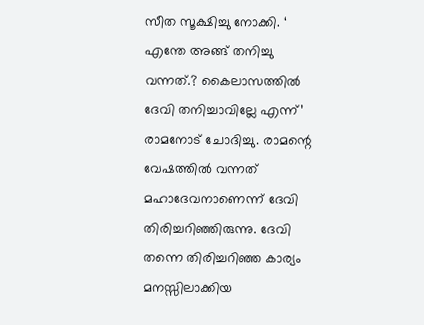സീത സൂക്ഷിച്ചു നോക്കി. ‘ എന്തേ അങ്ങ് തനിച്ചു വന്നത്.? കൈലാസത്തില്‍ ദേവി തനിച്ചാവില്ലേ എന്ന്’  രാമനോട് ചോദിച്ചു. രാമന്റെ വേഷത്തില്‍ വന്നത് മഹാദേവനാണെന്ന് ദേവി തിരിച്ചറിഞ്ഞിരുന്നു. ദേവി തന്നെ തിരിച്ചറിഞ്ഞ കാര്യം മനസ്സിലാക്കിയ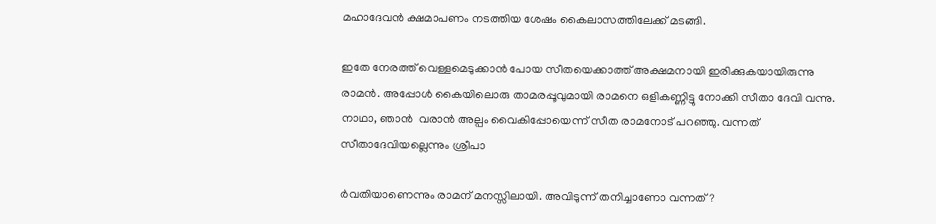മഹാദേവന്‍ ക്ഷമാപണം നടത്തിയ ശേഷം കൈലാസത്തിലേക്ക് മടങ്ങി.

ഇതേ നേരത്ത് വെള്ളമെടുക്കാന്‍ പോയ സീതയെക്കാത്ത് അക്ഷമനായി ഇരിക്കുകയായിരുന്നു രാമന്‍. അപ്പോള്‍ കൈയിലൊരു താമരപ്പൂവുമായി രാമനെ ഒളികണ്ണിട്ടു നോക്കി സീതാ ദേവി വന്നു. നാഥാ, ഞാന്‍  വരാന്‍ അല്പം വൈകിപ്പോയെന്ന് സീത രാമനോട് പറഞ്ഞു. വന്നത് സീതാദേവിയല്ലെന്നും ശ്രീപാ

ര്‍വതിയാണെന്നും രാമന് മനസ്സിലായി. അവിടുന്ന് തനിച്ചാണോ വന്നത്?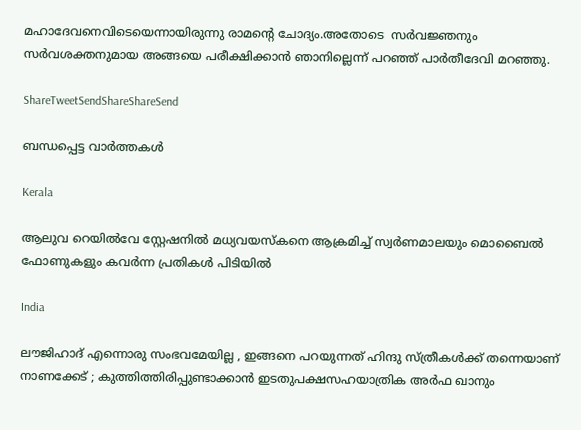മഹാദേവനെവിടെയെന്നായിരുന്നു രാമന്റെ ചോദ്യം.അതോടെ  സര്‍വജ്ഞനും സര്‍വശക്തനുമായ അങ്ങയെ പരീക്ഷിക്കാന്‍ ഞാനില്ലെന്ന് പറഞ്ഞ് പാര്‍തീദേവി മറഞ്ഞു.

ShareTweetSendShareShareSend

ബന്ധപ്പെട്ട വാര്‍ത്തകള്‍

Kerala

ആലുവ റെയില്‍വേ സ്റ്റേഷനില്‍ മധ്യവയസ്‌കനെ ആക്രമിച്ച് സ്വര്‍ണമാലയും മൊബൈല്‍ ഫോണുകളും കവര്‍ന്ന പ്രതികള്‍ പിടിയില്‍

India

ലൗജിഹാദ് എന്നൊരു സംഭവമേയില്ല , ഇങ്ങനെ പറയുന്നത് ഹിന്ദു സ്ത്രീകൾക്ക് തന്നെയാണ് നാണക്കേട് ; കുത്തിത്തിരിപ്പുണ്ടാക്കാൻ ഇടതുപക്ഷസഹയാത്രിക അർഫ ഖാനും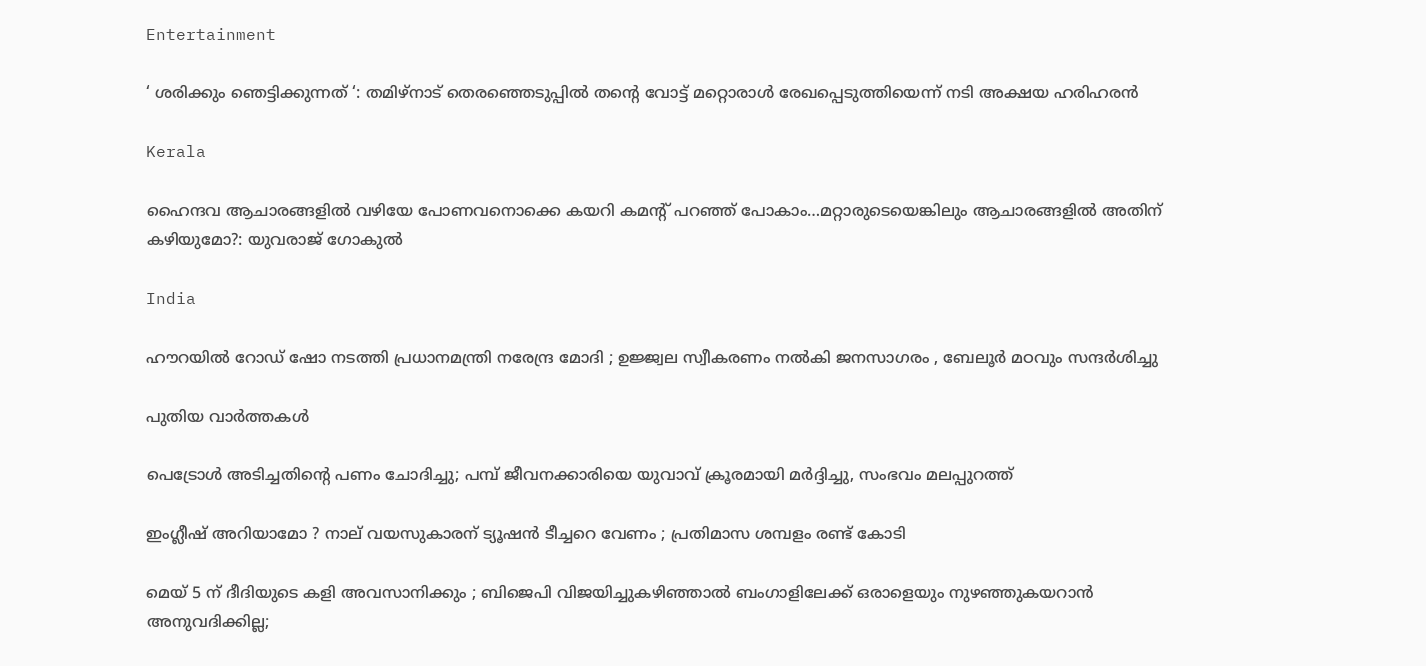Entertainment

‘ ശരിക്കും ഞെട്ടിക്കുന്നത് ‘: തമിഴ്‌നാട് തെരഞ്ഞെടുപ്പിൽ തന്റെ വോട്ട് മറ്റൊരാൾ രേഖപ്പെടുത്തിയെന്ന് നടി അക്ഷയ ഹരിഹരൻ

Kerala

ഹൈന്ദവ ആചാരങ്ങളില്‍ വഴിയേ പോണവനൊക്കെ കയറി കമന്‍റ് പറഞ്ഞ് പോകാം…മറ്റാരുടെയെങ്കിലും ആചാരങ്ങളില്‍ അതിന് കഴിയുമോ?: യുവരാജ് ഗോകുല്‍

India

ഹൗറയിൽ റോഡ് ഷോ നടത്തി പ്രധാനമന്ത്രി നരേന്ദ്ര മോദി ; ഉജ്ജ്വല സ്വീകരണം നൽകി ജനസാഗരം , ബേലൂർ മഠവും സന്ദർശിച്ചു

പുതിയ വാര്‍ത്തകള്‍

പെട്രോള്‍ അടിച്ചതിന്റെ പണം ചോദിച്ചു; പമ്പ് ജീവനക്കാരിയെ യുവാവ് ക്രൂരമായി മര്‍ദ്ദിച്ചു, സംഭവം മലപ്പുറത്ത്

ഇംഗ്ലീഷ് അറിയാമോ ? നാല് വയസുകാരന് ട്യൂഷൻ ടീച്ചറെ വേണം ; പ്രതിമാസ ശമ്പളം രണ്ട് കോടി

മെയ് 5 ന് ദീദിയുടെ കളി അവസാനിക്കും ; ബിജെപി വിജയിച്ചുകഴിഞ്ഞാൽ ബംഗാളിലേക്ക് ഒരാളെയും നുഴഞ്ഞുകയറാൻ അനുവദിക്കില്ല;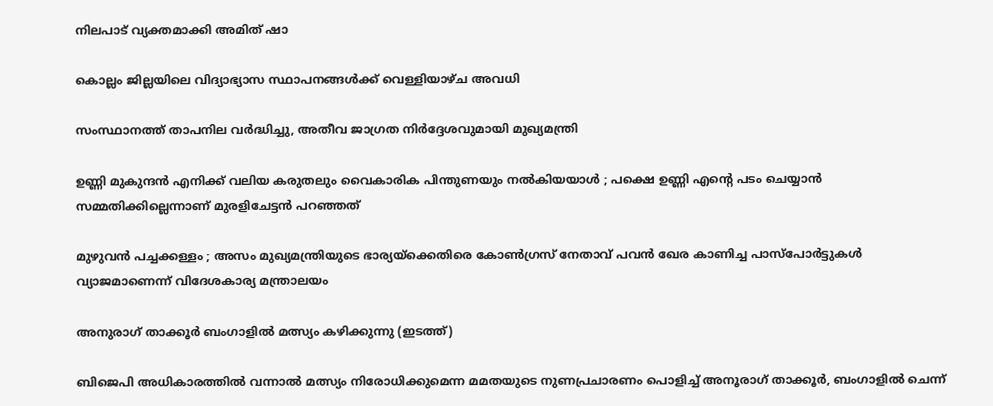നിലപാട് വ്യക്തമാക്കി അമിത് ഷാ

കൊല്ലം ജില്ലയിലെ വിദ്യാഭ്യാസ സ്ഥാപനങ്ങള്‍ക്ക് വെള്ളിയാഴ്ച അവധി

സംസ്ഥാനത്ത് താപനില വര്‍ദ്ധിച്ചു, അതീവ ജാഗ്രത നിര്‍ദ്ദേശവുമായി മുഖ്യമന്ത്രി

ഉണ്ണി മുകുന്ദൻ എനിക്ക് വലിയ കരുതലും വൈകാരിക പിന്തുണയും നൽകിയയാൾ ; പക്ഷെ ഉണ്ണി എന്റെ പടം ചെയ്യാൻ സമ്മതിക്കില്ലെന്നാണ് മുരളിചേട്ടൻ പറഞ്ഞത്

മുഴുവൻ പച്ചക്കള്ളം ; അസം മുഖ്യമന്ത്രിയുടെ ഭാര്യയ്‌ക്കെതിരെ കോൺഗ്രസ് നേതാവ് പവൻ ഖേര കാണിച്ച പാസ്‌പോർട്ടുകൾ വ്യാജമാണെന്ന് വിദേശകാര്യ മന്ത്രാലയം

അനുരാഗ് താക്കൂര്‍ ബംഗാളില്‍ മത്സ്യം കഴിക്കുന്നു (ഇടത്ത്)

ബിജെപി അധികാരത്തില്‍ വന്നാല്‍ മത്സ്യം നിരോധിക്കുമെന്ന മമതയുടെ നുണപ്രചാരണം പൊളിച്ച് അനൂരാഗ് താക്കൂര്‍, ബംഗാളില്‍ ചെന്ന്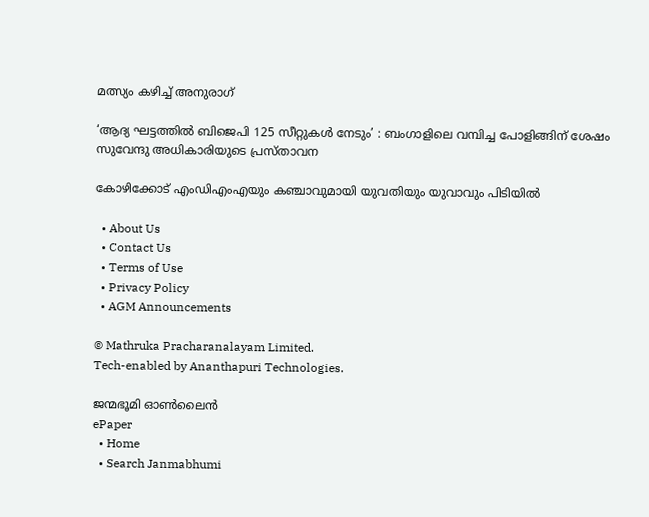മത്സ്യം കഴിച്ച് അനുരാഗ്

‘ആദ്യ ഘട്ടത്തിൽ ബിജെപി 125 സീറ്റുകൾ നേടും’ : ബംഗാളിലെ വമ്പിച്ച പോളിങ്ങിന് ശേഷം സുവേന്ദു അധികാരിയുടെ പ്രസ്താവന

കോഴിക്കോട് എംഡിഎംഎയും കഞ്ചാവുമായി യുവതിയും യുവാവും പിടിയില്‍

  • About Us
  • Contact Us
  • Terms of Use
  • Privacy Policy
  • AGM Announcements

© Mathruka Pracharanalayam Limited.
Tech-enabled by Ananthapuri Technologies.

ജന്മഭൂമി ഓണ്‍ലൈന്‍
ePaper
  • Home
  • Search Janmabhumi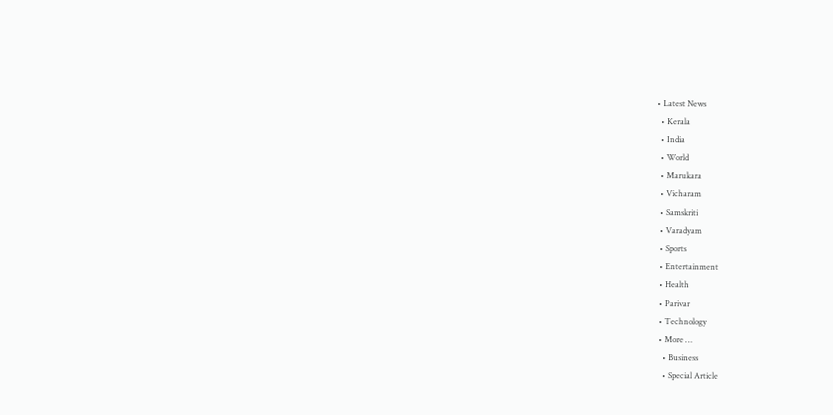• Latest News
  • Kerala
  • India
  • World
  • Marukara
  • Vicharam
  • Samskriti
  • Varadyam
  • Sports
  • Entertainment
  • Health
  • Parivar
  • Technology
  • More …
    • Business
    • Special Article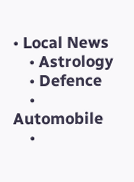• Local News
    • Astrology
    • Defence
    • Automobile
    •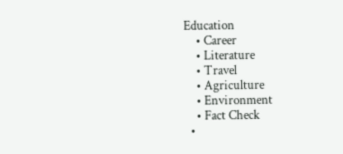Education
    • Career
    • Literature
    • Travel
    • Agriculture
    • Environment
    • Fact Check
  •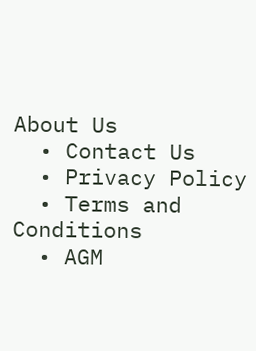About Us
  • Contact Us
  • Privacy Policy
  • Terms and Conditions
  • AGM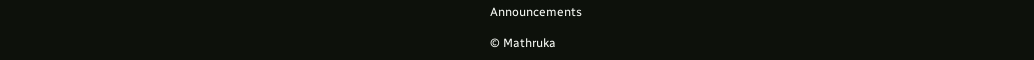Announcements

© Mathruka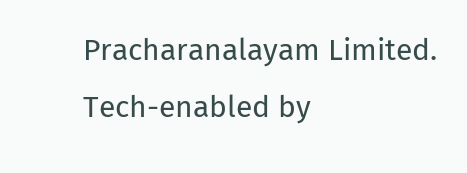Pracharanalayam Limited.
Tech-enabled by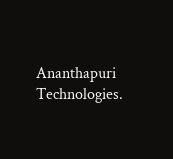Ananthapuri Technologies.